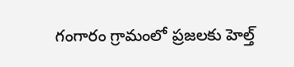గంగారం గ్రామంలో ప్రజలకు హెల్త్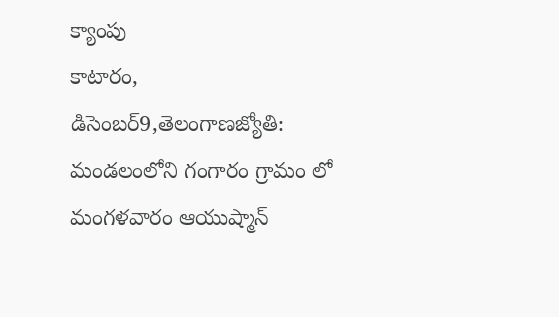క్యాంపు
కాటారం, డిసెంబర్9,తెలంగాణజ్యోతి: మండలంలోని గంగారం గ్రామం లో మంగళవారం ఆయుష్మాన్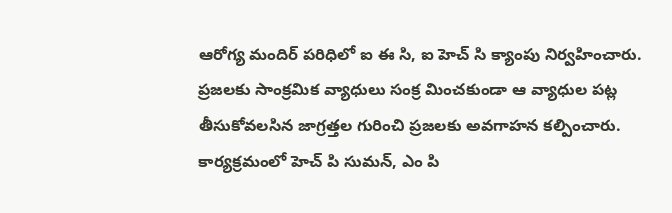ఆరోగ్య మందిర్ పరిధిలో ఐ ఈ సి, ఐ హెచ్ సి క్యాంపు నిర్వహించారు. ప్రజలకు సాంక్రమిక వ్యాధులు సంక్ర మించకుండా ఆ వ్యాధుల పట్ల తీసుకోవలసిన జాగ్రత్తల గురించి ప్రజలకు అవగాహన కల్పించారు. కార్యక్రమంలో హెచ్ పి సుమన్, ఎం పి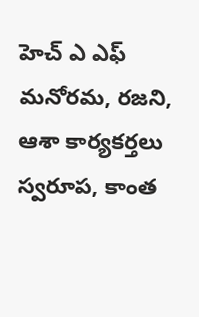హెచ్ ఎ ఎఫ్ మనోరమ, రజని, ఆశా కార్యకర్తలు స్వరూప, కాంత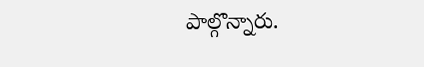పాల్గొన్నారు.